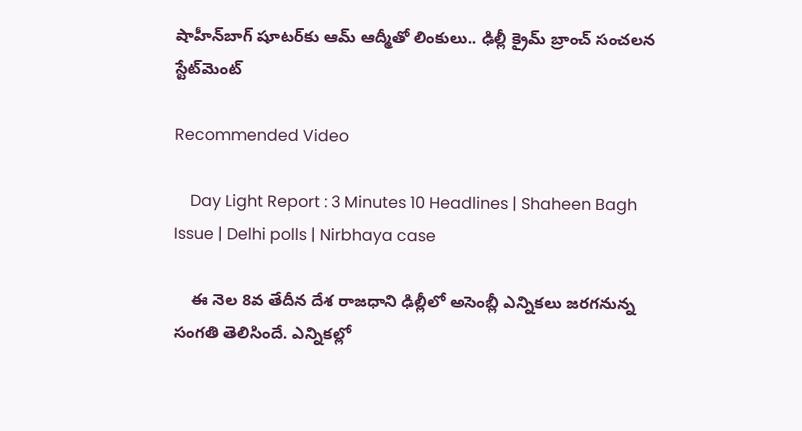షాహీన్‌బాగ్ షూటర్‌కు ఆమ్ ఆద్మీతో లింకులు.. ఢిల్లీ క్రైమ్ బ్రాంచ్ సంచలన స్టేట్‌మెంట్

Recommended Video

    Day Light Report : 3 Minutes 10 Headlines | Shaheen Bagh Issue | Delhi polls | Nirbhaya case

    ఈ నెల 8వ తేదీన దేశ రాజధాని ఢిల్లీలో అసెంబ్లీ ఎన్నికలు జరగనున్న సంగతి తెలిసిందే. ఎన్నికల్లో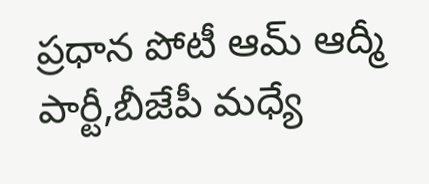ప్రధాన పోటీ ఆమ్ ఆద్మీ పార్టీ,బీజేపీ మధ్యే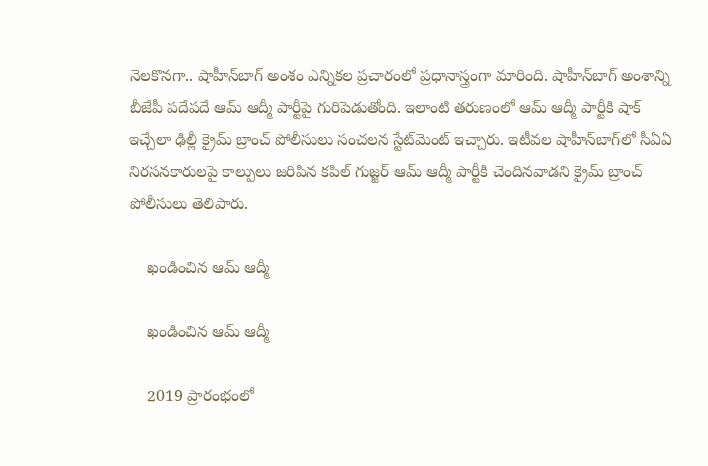నెలకొనగా.. షాహీన్‌బాగ్ అంశం ఎన్నికల ప్రచారంలో ప్రధానాస్త్రంగా మారింది. షాహీన్‌బాగ్ అంశాన్ని బీజేపీ పదేపదే ఆమ్ ఆద్మీ పార్టీపై గురిపెడుతోంది. ఇలాంటి తరుణంలో ఆమ్ ఆద్మీ పార్టీకి షాక్ ఇచ్చేలా ఢిల్లీ క్రైమ్ బ్రాంచ్ పోలీసులు సంచలన స్టేట్‌మెంట్ ఇచ్చారు. ఇటీవల షాహీన్‌బాగ్‌లో సీఏఏ నిరసనకారులపై కాల్పులు జరిపిన కపిల్ గుజ్జర్ ఆమ్ ఆద్మీ పార్టీకి చెందినవాడని క్రైమ్ బ్రాంచ్ పోలీసులు తెలిపారు.

    ఖండించిన ఆమ్ ఆద్మీ

    ఖండించిన ఆమ్ ఆద్మీ

    2019 ప్రారంభంలో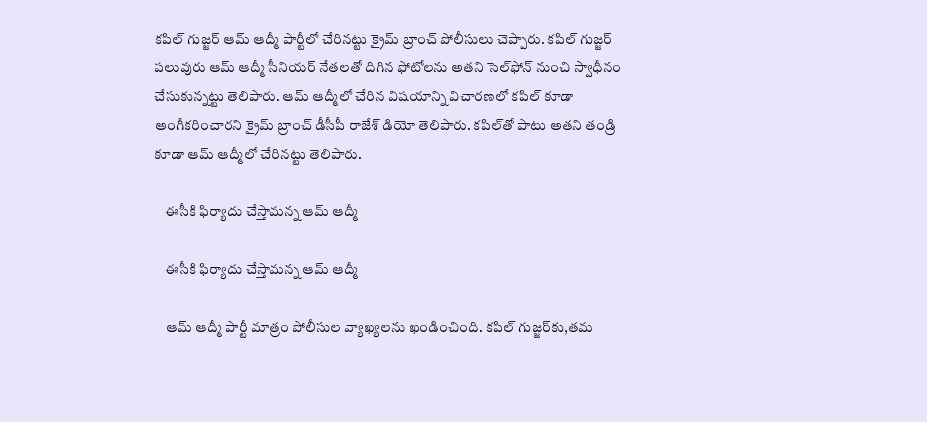కపిల్ గుజ్జర్ ఆమ్ ఆద్మీ పార్టీలో చేరినట్టు క్రైమ్ బ్రాంచ్ పోలీసులు చెప్పారు. కపిల్ గుజ్జర్ పలువురు ఆమ్ ఆద్మీ సీనియర్ నేతలతో దిగిన ఫోటోలను అతని సెల్‌ఫోన్ నుంచి స్వాధీనం చేసుకున్నట్టు తెలిపారు. ఆమ్ ఆద్మీలో చేరిన విషయాన్ని విచారణలో కపిల్ కూడా అంగీకరించారని క్రైమ్ బ్రాంచ్ డీసీపీ రాజేశ్ డియో తెలిపారు. కపిల్‌తో పాటు అతని తండ్రి కూడా ఆమ్ ఆద్మీలో చేరినట్టు తెలిపారు.

    ఈసీకి ఫిర్యాదు చేస్తామన్న ఆమ్ ఆద్మీ

    ఈసీకి ఫిర్యాదు చేస్తామన్న ఆమ్ ఆద్మీ

    ఆమ్ ఆద్మీ పార్టీ మాత్రం పోలీసుల వ్యాఖ్యలను ఖండించింది. కపిల్ గుజ్జర్‌కు,తమ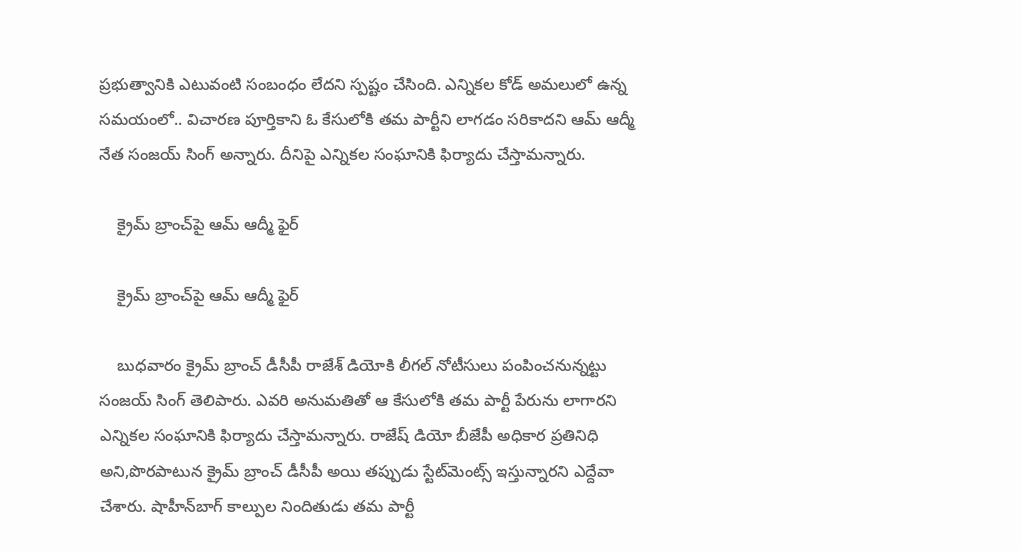ప్రభుత్వానికి ఎటువంటి సంబంధం లేదని స్పష్టం చేసింది. ఎన్నికల కోడ్ అమలులో ఉన్న సమయంలో.. విచారణ పూర్తికాని ఓ కేసులోకి తమ పార్టీని లాగడం సరికాదని ఆమ్ ఆద్మీ నేత సంజయ్ సింగ్ అన్నారు. దీనిపై ఎన్నికల సంఘానికి ఫిర్యాదు చేస్తామన్నారు.

    క్రైమ్ బ్రాంచ్‌పై ఆమ్ ఆద్మీ ఫైర్

    క్రైమ్ బ్రాంచ్‌పై ఆమ్ ఆద్మీ ఫైర్

    బుధవారం క్రైమ్ బ్రాంచ్ డీసీపీ రాజేశ్ డియో‌కి లీగల్ నోటీసులు పంపించనున్నట్టు సంజయ్ సింగ్ తెలిపారు. ఎవరి అనుమతితో ఆ కేసులోకి తమ పార్టీ పేరును లాగారని ఎన్నికల సంఘానికి ఫిర్యాదు చేస్తామన్నారు. రాజేష్ డియో బీజేపీ అధికార ప్రతినిధి అని,పొరపాటున క్రైమ్ బ్రాంచ్ డీసీపీ అయి తప్పుడు స్టేట్‌మెంట్స్ ఇస్తున్నారని ఎద్దేవా చేశారు. షాహీన్‌బాగ్ కాల్పుల నిందితుడు తమ పార్టీ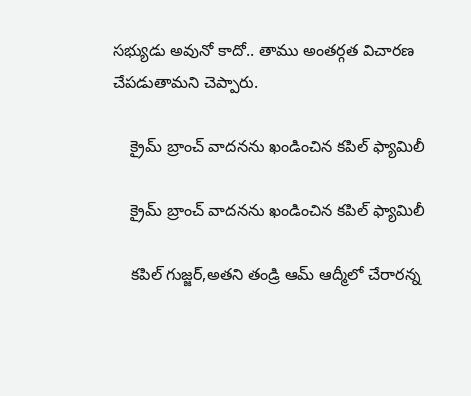సభ్యుడు అవునో కాదో.. తాము అంతర్గత విచారణ చేపడుతామని చెప్పారు.

    క్రైమ్ బ్రాంచ్ వాదనను ఖండించిన కపిల్ ఫ్యామిలీ

    క్రైమ్ బ్రాంచ్ వాదనను ఖండించిన కపిల్ ఫ్యామిలీ

    కపిల్ గుజ్జర్,అతని తండ్రి ఆమ్ ఆద్మీలో చేరారన్న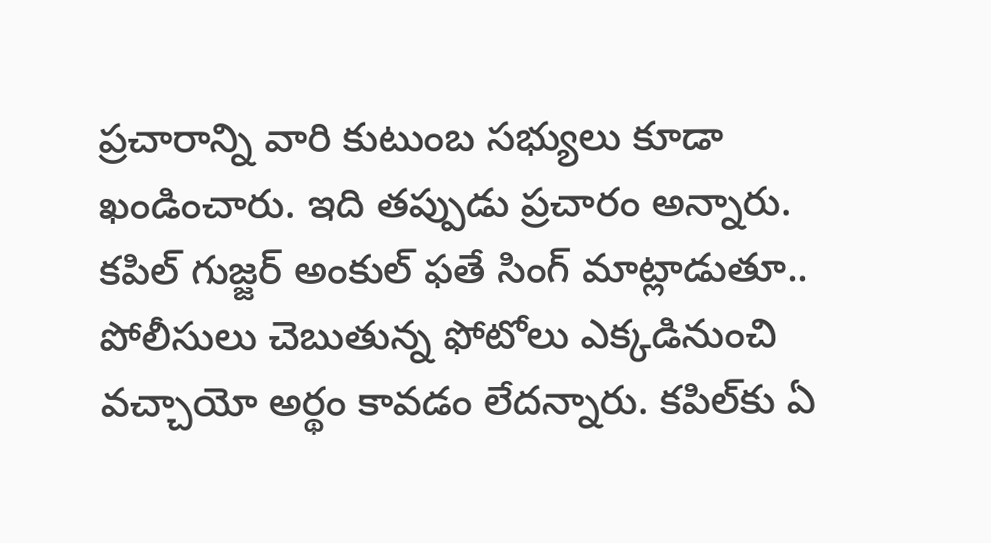ప్రచారాన్ని వారి కుటుంబ సభ్యులు కూడా ఖండించారు. ఇది తప్పుడు ప్రచారం అన్నారు. కపిల్ గుజ్జర్ అంకుల్ ఫతే సింగ్ మాట్లాడుతూ.. పోలీసులు చెబుతున్న ఫోటోలు ఎక్కడినుంచి వచ్చాయో అర్థం కావడం లేదన్నారు. కపిల్‌కు ఏ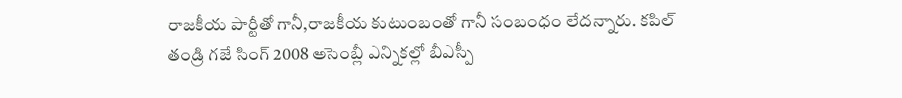రాజకీయ పార్టీతో గానీ,రాజకీయ కుటుంబంతో గానీ సంబంధం లేదన్నారు. కపిల్ తండ్రి గజే సింగ్ 2008 అసెంబ్లీ ఎన్నికల్లో బీఎస్పీ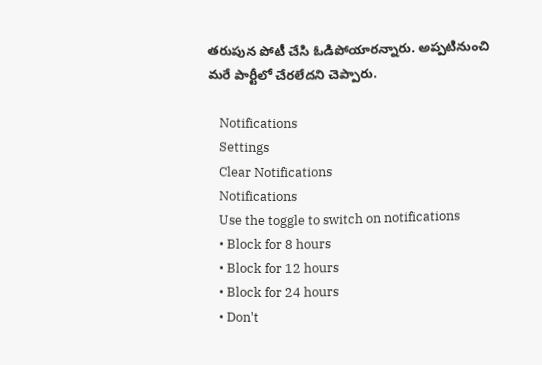తరుపున పోటీ చేసి ఓడిపోయారన్నారు. అప్పటినుంచి మరే పార్టీలో చేరలేదని చెప్పారు.

    Notifications
    Settings
    Clear Notifications
    Notifications
    Use the toggle to switch on notifications
    • Block for 8 hours
    • Block for 12 hours
    • Block for 24 hours
    • Don't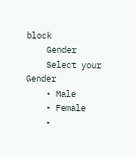block
    Gender
    Select your Gender
    • Male
    • Female
    •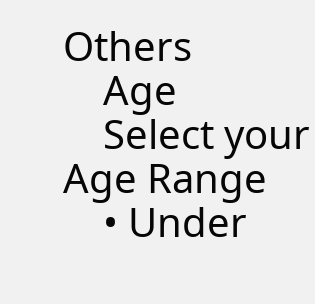Others
    Age
    Select your Age Range
    • Under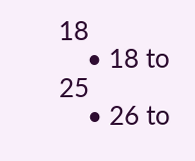18
    • 18 to 25
    • 26 to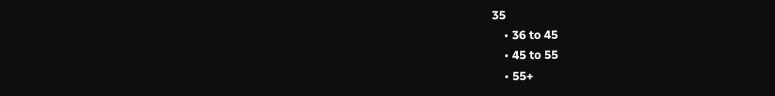35
    • 36 to 45
    • 45 to 55
    • 55+